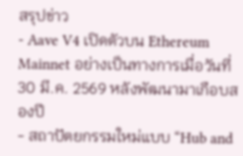สรุปข่าว
- Aave V4 เปิดตัวบน Ethereum Mainnet อย่างเป็นทางการเมื่อวันที่ 30 มี.ค. 2569 หลังพัฒนามาเกือบสองปี
- สถาปัตยกรรมใหม่แบบ “Hub and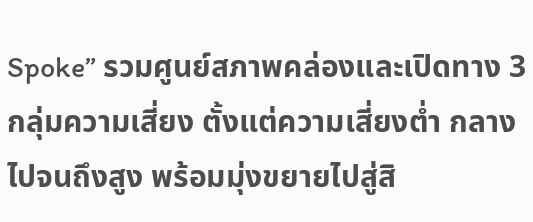Spoke” รวมศูนย์สภาพคล่องและเปิดทาง 3 กลุ่มความเสี่ยง ตั้งแต่ความเสี่ยงต่ำ กลาง ไปจนถึงสูง พร้อมมุ่งขยายไปสู่สิ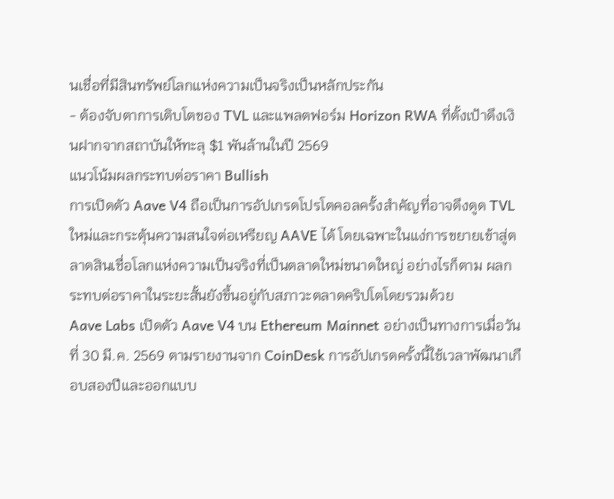นเชื่อที่มีสินทรัพย์โลกแห่งความเป็นจริงเป็นหลักประกัน
- ต้องจับตาการเติบโตของ TVL และแพลตฟอร์ม Horizon RWA ที่ตั้งเป้าดึงเงินฝากจากสถาบันให้ทะลุ $1 พันล้านในปี 2569
แนวโน้มผลกระทบต่อราคา Bullish
การเปิดตัว Aave V4 ถือเป็นการอัปเกรดโปรโตคอลครั้งสำคัญที่อาจดึงดูด TVL ใหม่และกระตุ้นความสนใจต่อเหรียญ AAVE ได้ โดยเฉพาะในแง่การขยายเข้าสู่ตลาดสินเชื่อโลกแห่งความเป็นจริงที่เป็นตลาดใหม่ขนาดใหญ่ อย่างไรก็ตาม ผลกระทบต่อราคาในระยะสั้นยังขึ้นอยู่กับสภาวะตลาดคริปโตโดยรวมด้วย
Aave Labs เปิดตัว Aave V4 บน Ethereum Mainnet อย่างเป็นทางการเมื่อวันที่ 30 มี.ค. 2569 ตามรายงานจาก CoinDesk การอัปเกรดครั้งนี้ใช้เวลาพัฒนาเกือบสองปีและออกแบบ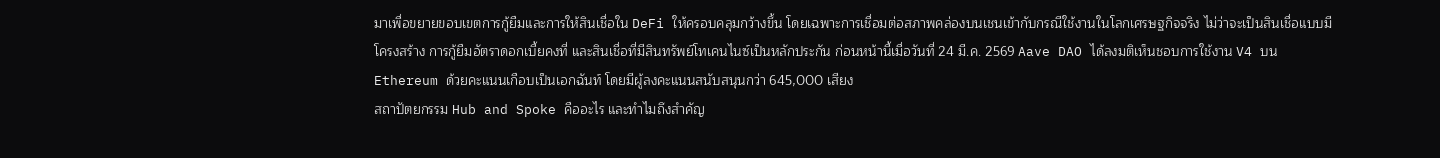มาเพื่อขยายขอบเขตการกู้ยืมและการให้สินเชื่อใน DeFi ให้ครอบคลุมกว้างขึ้น โดยเฉพาะการเชื่อมต่อสภาพคล่องบนเชนเข้ากับกรณีใช้งานในโลกเศรษฐกิจจริง ไม่ว่าจะเป็นสินเชื่อแบบมีโครงสร้าง การกู้ยืมอัตราดอกเบี้ยคงที่ และสินเชื่อที่มีสินทรัพย์โทเคนไนซ์เป็นหลักประกัน ก่อนหน้านี้เมื่อวันที่ 24 มี.ค. 2569 Aave DAO ได้ลงมติเห็นชอบการใช้งาน V4 บน Ethereum ด้วยคะแนนเกือบเป็นเอกฉันท์ โดยมีผู้ลงคะแนนสนับสนุนกว่า 645,000 เสียง
สถาปัตยกรรม Hub and Spoke คืออะไร และทำไมถึงสำคัญ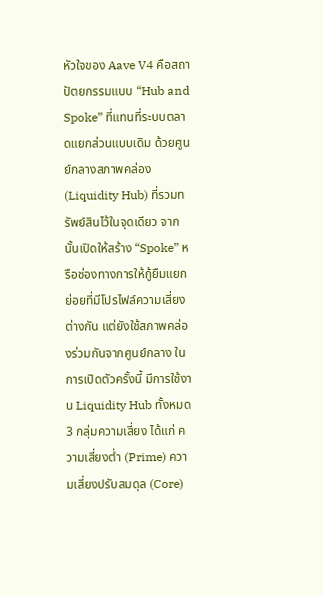หัวใจของ Aave V4 คือสถาปัตยกรรมแบบ “Hub and Spoke” ที่แทนที่ระบบตลาดแยกส่วนแบบเดิม ด้วยศูนย์กลางสภาพคล่อง (Liquidity Hub) ที่รวมทรัพย์สินไว้ในจุดเดียว จากนั้นเปิดให้สร้าง “Spoke” หรือช่องทางการให้กู้ยืมแยกย่อยที่มีโปรไฟล์ความเสี่ยงต่างกัน แต่ยังใช้สภาพคล่องร่วมกันจากศูนย์กลาง ในการเปิดตัวครั้งนี้ มีการใช้งาน Liquidity Hub ทั้งหมด 3 กลุ่มความเสี่ยง ได้แก่ ความเสี่ยงต่ำ (Prime) ความเสี่ยงปรับสมดุล (Core)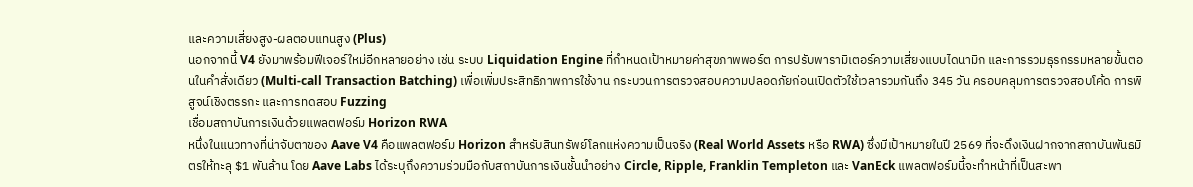และความเสี่ยงสูง-ผลตอบแทนสูง (Plus)
นอกจากนี้ V4 ยังมาพร้อมฟีเจอร์ใหม่อีกหลายอย่าง เช่น ระบบ Liquidation Engine ที่กำหนดเป้าหมายค่าสุขภาพพอร์ต การปรับพารามิเตอร์ความเสี่ยงแบบไดนามิก และการรวมธุรกรรมหลายขั้นตอนในคำสั่งเดียว (Multi-call Transaction Batching) เพื่อเพิ่มประสิทธิภาพการใช้งาน กระบวนการตรวจสอบความปลอดภัยก่อนเปิดตัวใช้เวลารวมกันถึง 345 วัน ครอบคลุมการตรวจสอบโค้ด การพิสูจน์เชิงตรรกะ และการทดสอบ Fuzzing
เชื่อมสถาบันการเงินด้วยแพลตฟอร์ม Horizon RWA
หนึ่งในแนวทางที่น่าจับตาของ Aave V4 คือแพลตฟอร์ม Horizon สำหรับสินทรัพย์โลกแห่งความเป็นจริง (Real World Assets หรือ RWA) ซึ่งมีเป้าหมายในปี 2569 ที่จะดึงเงินฝากจากสถาบันพันธมิตรให้ทะลุ $1 พันล้าน โดย Aave Labs ได้ระบุถึงความร่วมมือกับสถาบันการเงินชั้นนำอย่าง Circle, Ripple, Franklin Templeton และ VanEck แพลตฟอร์มนี้จะทำหน้าที่เป็นสะพา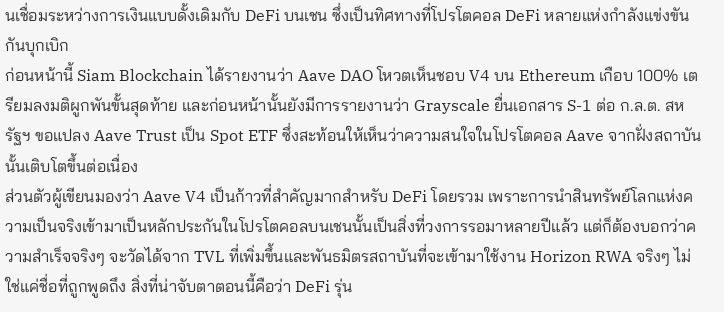นเชื่อมระหว่างการเงินแบบดั้งเดิมกับ DeFi บนเชน ซึ่งเป็นทิศทางที่โปรโตคอล DeFi หลายแห่งกำลังแข่งขันกันบุกเบิก
ก่อนหน้านี้ Siam Blockchain ได้รายงานว่า Aave DAO โหวตเห็นชอบ V4 บน Ethereum เกือบ 100% เตรียมลงมติผูกพันขั้นสุดท้าย และก่อนหน้านั้นยังมีการรายงานว่า Grayscale ยื่นเอกสาร S-1 ต่อ ก.ล.ต. สหรัฐฯ ขอแปลง Aave Trust เป็น Spot ETF ซึ่งสะท้อนให้เห็นว่าความสนใจในโปรโตคอล Aave จากฝั่งสถาบันนั้นเติบโตขึ้นต่อเนื่อง
ส่วนตัวผู้เขียนมองว่า Aave V4 เป็นก้าวที่สำคัญมากสำหรับ DeFi โดยรวม เพราะการนำสินทรัพย์โลกแห่งความเป็นจริงเข้ามาเป็นหลักประกันในโปรโตคอลบนเชนนั้นเป็นสิ่งที่วงการรอมาหลายปีแล้ว แต่ก็ต้องบอกว่าความสำเร็จจริงๆ จะวัดได้จาก TVL ที่เพิ่มขึ้นและพันธมิตรสถาบันที่จะเข้ามาใช้งาน Horizon RWA จริงๆ ไม่ใช่แค่ชื่อที่ถูกพูดถึง สิ่งที่น่าจับตาตอนนี้คือว่า DeFi รุ่น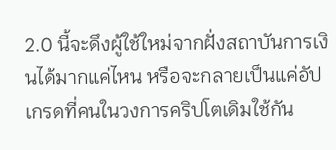2.0 นี้จะดึงผู้ใช้ใหม่จากฝั่งสถาบันการเงินได้มากแค่ไหน หรือจะกลายเป็นแค่อัปเกรดที่คนในวงการคริปโตเดิมใช้กัน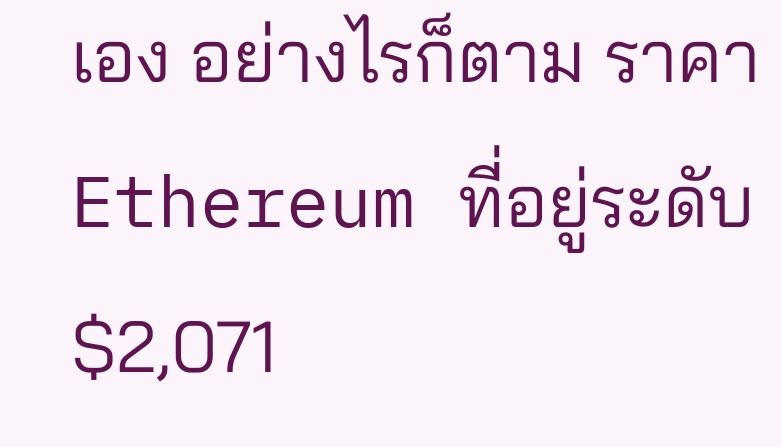เอง อย่างไรก็ตาม ราคา Ethereum ที่อยู่ระดับ $2,071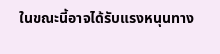ในขณะนี้อาจได้รับแรงหนุนทาง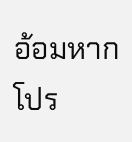อ้อมหากโปร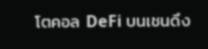โตคอล DeFi บนเชนดึง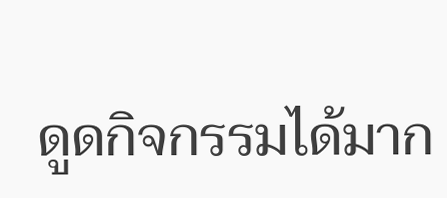ดูดกิจกรรมได้มาก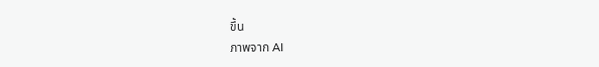ขึ้น
ภาพจาก AI